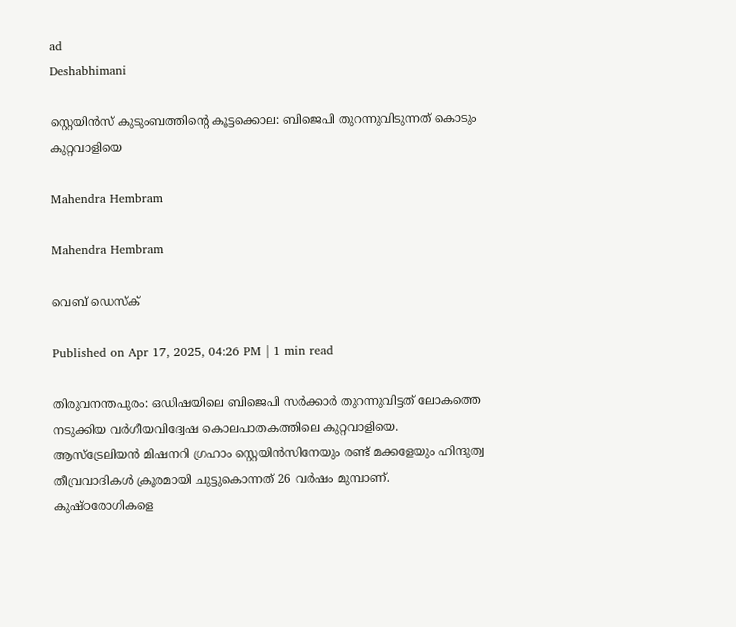ad
Deshabhimani

സ്റ്റെയിൻസ് കുടുംബത്തിന്റെ കൂട്ടക്കൊല: ബിജെപി തുറന്നുവിടുന്നത് കൊടും കുറ്റവാളിയെ

Mahendra Hembram

Mahendra Hembram

വെബ് ഡെസ്ക്

Published on Apr 17, 2025, 04:26 PM | 1 min read

തിരുവനന്തപുരം: ഒഡിഷയിലെ ബിജെപി സർക്കാർ തുറന്നുവിട്ടത് ലോകത്തെ നടുക്കിയ വർഗീയവിദ്വേഷ കൊലപാതകത്തിലെ കുറ്റവാളിയെ. ആസ്ട്രേലിയൻ മിഷനറി ഗ്രഹാം സ്റ്റെയിൻസിനേയും രണ്ട് മക്കളേയും ഹിന്ദുത്വ തീവ്രവാദികൾ ക്രൂരമായി ചുട്ടുകൊന്നത് 26 വർഷം മുമ്പാണ്‌. കുഷ്ഠരോഗികളെ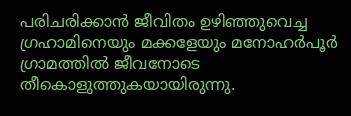പരിചരിക്കാൻ ജീവിതം ഉഴിഞ്ഞുവെച്ച ഗ്രഹാമിനെയും മക്കളേയും മനോഹർപൂർ ഗ്രാമത്തിൽ ജീവനോടെ തീകൊളുത്തുകയായിരുന്നു.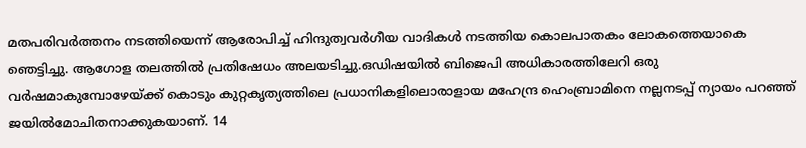മതപരിവർത്തനം നടത്തിയെന്ന് ആരോപിച്ച് ഹിന്ദുത്വവർഗീയ വാദികൾ നടത്തിയ കൊലപാതകം ലോകത്തെയാകെ ഞെട്ടിച്ചു. ആഗോള തലത്തിൽ പ്രതിഷേധം അലയടിച്ചു.ഒഡിഷയിൽ ബിജെപി അധികാരത്തിലേറി ഒരു വർഷമാകുമ്പോഴേയ്ക്ക് കൊടും കുറ്റകൃത്യത്തിലെ പ്രധാനികളിലൊരാളായ മഹേന്ദ്ര ഹെംബ്രാമിനെ നല്ലനടപ്പ് ന്യായം പറഞ്ഞ് ജയിൽമോചിതനാക്കുകയാണ്. 14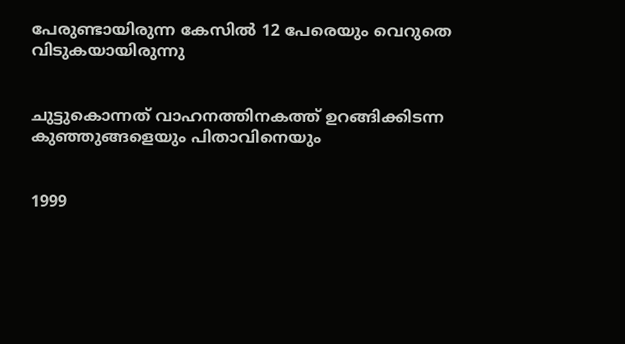പേരുണ്ടായിരുന്ന കേസിൽ 12 പേരെയും വെറുതെ വിടുകയായിരുന്നു


ചുട്ടുകൊന്നത് വാഹനത്തിനകത്ത് ഉറങ്ങിക്കിടന്ന കുഞ്ഞുങ്ങളെയും പിതാവിനെയും


1999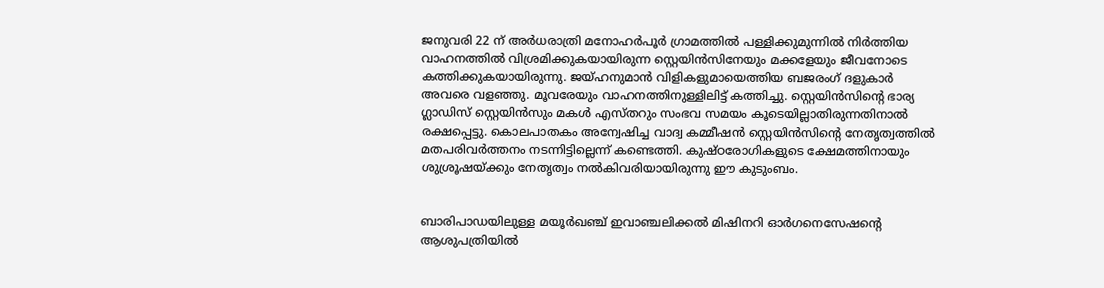ജനുവരി 22 ന് അർധരാത്രി മനോഹർപൂർ ഗ്രാമത്തിൽ പള്ളിക്കുമുന്നിൽ നിർത്തിയ വാഹനത്തിൽ വിശ്രമിക്കുകയായിരുന്ന സ്റ്റെയിൻസിനേയും മക്കളേയും ജീവനോടെ കത്തിക്കുകയായിരുന്നു. ജയ്ഹനുമാൻ വിളികളുമായെത്തിയ ബജരംഗ് ദളുകാർ അവരെ വളഞ്ഞു. മൂവരേയും വാഹനത്തിനുള്ളിലിട്ട് കത്തിച്ചു. സ്റ്റെയിൻസിന്റെ ഭാര്യ ഗ്ലാഡിസ് സ്റ്റെയിൻസും മകൾ എസ്തറും സംഭവ സമയം കൂടെയില്ലാതിരുന്നതിനാൽ രക്ഷപ്പെട്ടു. കൊലപാതകം അന്വേഷിച്ച വാദ്വ കമ്മീഷൻ സ്റ്റെയിൻസിന്റെ നേതൃത്വത്തിൽ മതപരിവർത്തനം നടന്നിട്ടില്ലെന്ന് കണ്ടെത്തി. കുഷ്ഠരോഗികളുടെ ക്ഷേമത്തിനായും ശുശ്രൂഷയ്ക്കും നേതൃത്വം നൽകിവരിയായിരുന്നു ഈ കുടുംബം.


ബാരിപാഡയിലുള്ള മയൂർഖഞ്ച് ഇവാഞ്ചലിക്കൽ മിഷിനറി ഓർഗനെസേഷന്റെ ആശുപത്രിയിൽ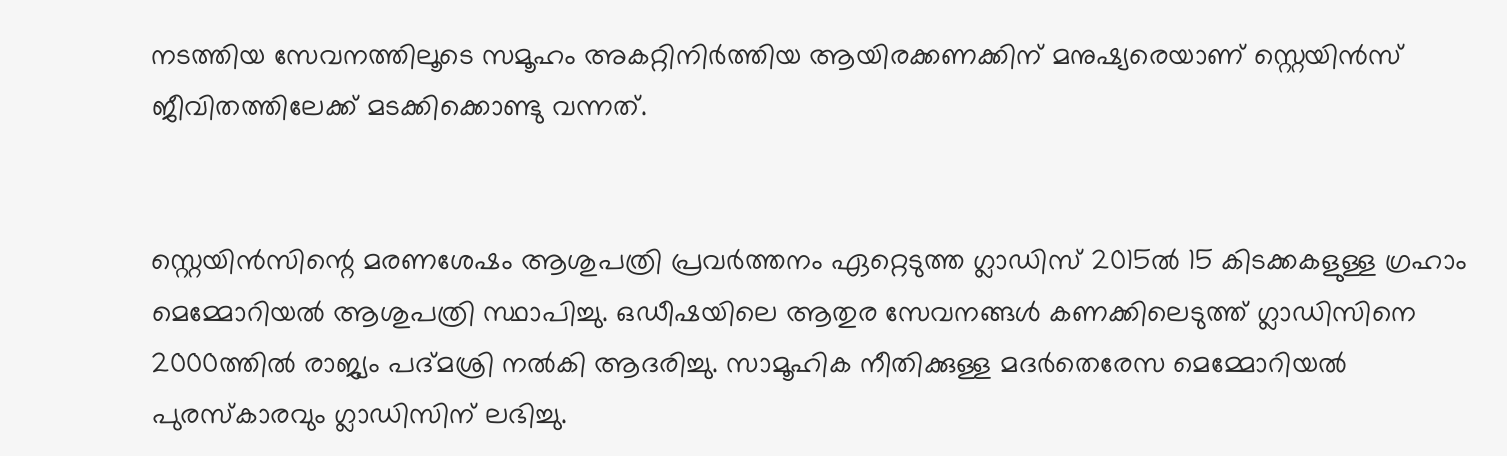നടത്തിയ സേവനത്തിലൂടെ സമൂഹം അകറ്റിനിർത്തിയ ആയിരക്കണക്കിന് മനുഷ്യരെയാണ് സ്റ്റെയിൻസ് ജീവിതത്തിലേക്ക് മടക്കിക്കൊണ്ടു വന്നത്.


സ്റ്റെയിൻസിന്റെ മരണശേഷം ആശുപത്രി പ്രവർത്തനം ഏറ്റെ‌ടുത്ത ഗ്ലാഡിസ് 2015ൽ 15 കിടക്കകളുള്ള ഗ്രഹാം മെമ്മോറിയൽ ആശുപത്രി സ്ഥാപിച്ചു. ഒഡീഷയിലെ ആതുര സേവനങ്ങൾ കണക്കിലെടുത്ത് ഗ്ലാഡിസിനെ 2000ത്തിൽ രാജ്യം പദ്മശ്രി നൽകി ആദരിച്ചു. സാമൂഹിക നീതിക്കുള്ള മദർതെരേസ മെമ്മോറിയൽ പുരസ്കാരവും ഗ്ലാഡിസിന് ലഭിച്ചു.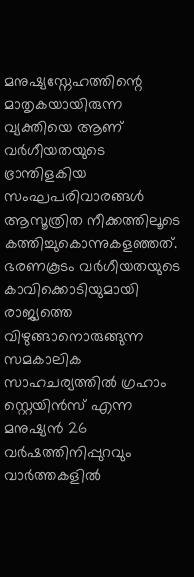മനുഷ്യസ്നേഹത്തിന്റെ മാതൃകയായിരുന്ന വ്യക്തിയെ ആണ് വർഗീയതയുടെ ഭ്രാന്തിളകിയ സംഘപരിവാരങ്ങൾ ആസൂത്രിത നീക്കത്തിലൂടെ കത്തിച്ചുകൊന്നുകളഞ്ഞത്. ഭരണകൂടം വർഗീയതയുടെ കാവിക്കൊടിയുമായി രാജ്യത്തെ വിഴുങ്ങാനൊരുങ്ങുന്ന സമകാലിക സാഹചര്യത്തിൽ ഗ്രഹാം സ്റ്റെയിൻസ് എന്ന മനുഷ്യൻ 26 വർഷത്തിനിപ്പുറവും വാർത്തകളിൽ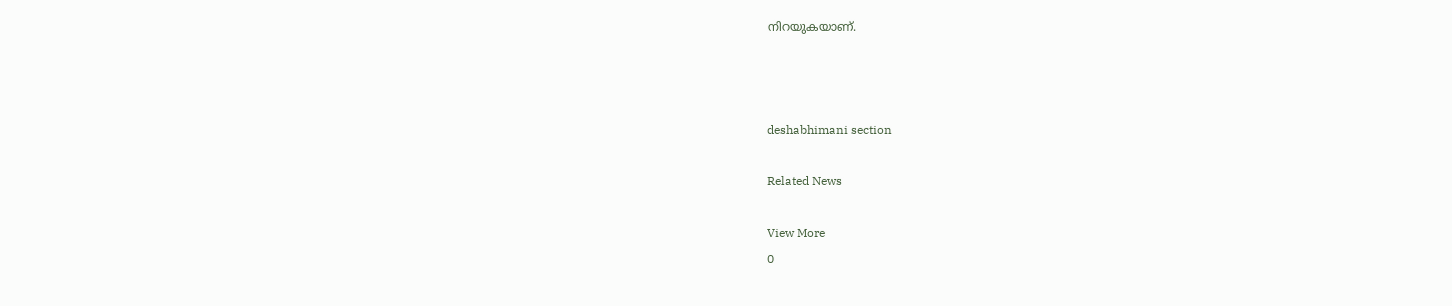നിറയുകയാണ്.



deshabhimani section

Related News

View More
0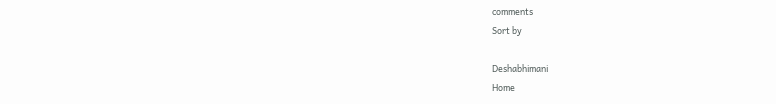comments
Sort by

Deshabhimani
Home